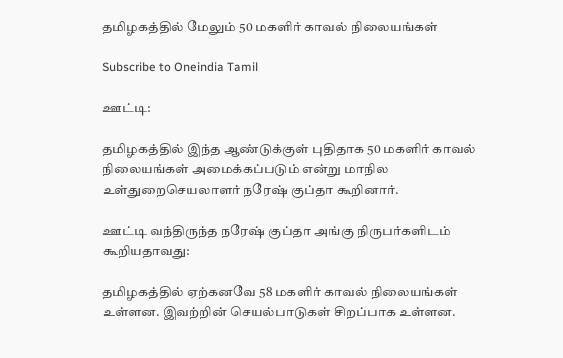தமிழகத்தில் மேலும் 50 மகளிர் காவல் நிலையங்கள்

Subscribe to Oneindia Tamil

ஊட்டி:

தமிழகத்தில் இந்த ஆண்டுக்குள் புதிதாக 50 மகளிர் காவல் நிலையங்கள் அமைக்கப்படும் என்று மாநில உள்துறைசெயலாளர் நரேஷ் குப்தா கூறினார்.

ஊட்டி வந்திருந்த நரேஷ் குப்தா அங்கு நிருபர்களிடம் கூறியதாவது:

தமிழகத்தில் ஏற்கனவே 58 மகளிர் காவல் நிலையங்கள் உள்ளன. இவற்றின் செயல்பாடுகள் சிறப்பாக உள்ளன.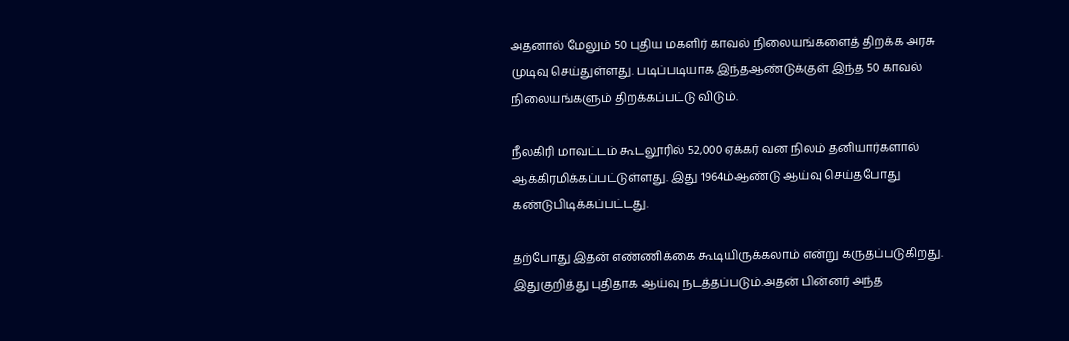அதனால் மேலும் 50 புதிய மகளிர் காவல் நிலையங்களைத் திறக்க அரசு முடிவு செய்துள்ளது. படிப்படியாக இந்தஆண்டுக்குள் இந்த 50 காவல் நிலையங்களும் திறக்கப்பட்டு விடும்.

நீலகிரி மாவட்டம் கூடலூரில் 52,000 ஏக்கர் வன நிலம் தனியார்களால் ஆக்கிரமிக்கப்பட்டுள்ளது. இது 1964ம்ஆண்டு ஆய்வு செய்தபோது கண்டுபிடிக்கப்பட்டது.

தற்போது இதன் எண்ணிக்கை கூடியிருக்கலாம் என்று கருதப்படுகிறது. இதுகுறித்து புதிதாக ஆய்வு நடத்தப்படும்.அதன் பின்னர் அந்த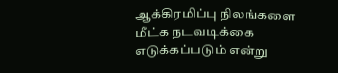ஆக்கிரமிப்பு நிலங்களை மீட்க நடவடிக்கை எடுக்கப்படும் என்று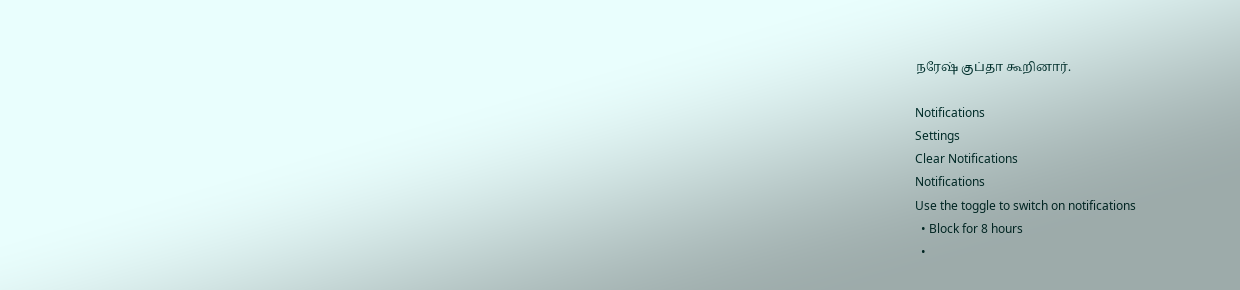நரேஷ் குப்தா கூறினார்.

Notifications
Settings
Clear Notifications
Notifications
Use the toggle to switch on notifications
  • Block for 8 hours
  •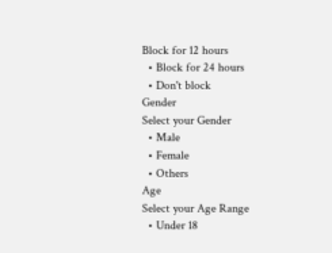Block for 12 hours
  • Block for 24 hours
  • Don't block
Gender
Select your Gender
  • Male
  • Female
  • Others
Age
Select your Age Range
  • Under 18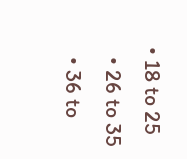• 18 to 25
  • 26 to 35
  • 36 to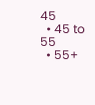45
  • 45 to 55
  • 55+